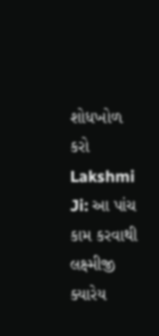શોધખોળ કરો
Lakshmi Ji: આ પાંચ કામ કરવાથી લક્ષ્મીજી ક્યારેય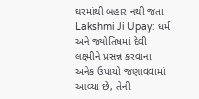ઘરમાંથી બહાર નથી જતા
Lakshmi Ji Upay: ધર્મ અને જ્યોતિષમાં દેવી લક્ષ્મીને પ્રસન્ન કરવાના અનેક ઉપાયો જણાવવામાં આવ્યા છે, તેની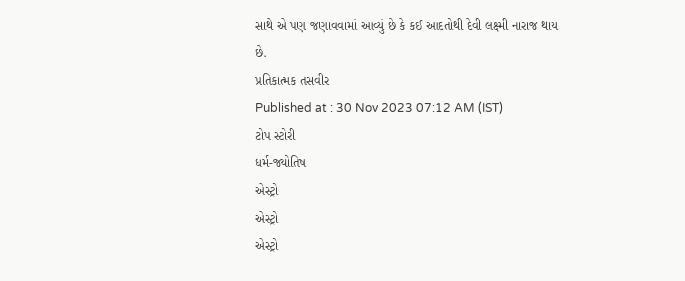સાથે એ પણ જણાવવામાં આવ્યું છે કે કઈ આદતોથી દેવી લક્ષ્મી નારાજ થાય છે.
પ્રતિકાત્મક તસવીર
Published at : 30 Nov 2023 07:12 AM (IST)
ટોપ સ્ટોરી
ધર્મ-જ્યોતિષ
એસ્ટ્રો
એસ્ટ્રો
એસ્ટ્રો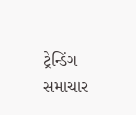ટ્રેન્ડિંગ સમાચાર